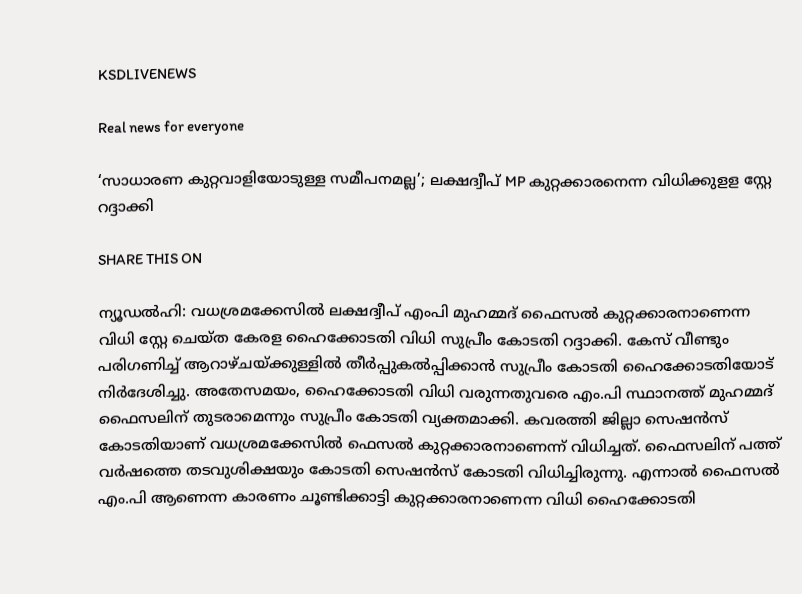KSDLIVENEWS

Real news for everyone

‘സാധാരണ കുറ്റവാളിയോടുള്ള സമീപനമല്ല’; ലക്ഷദ്വീപ് MP കുറ്റക്കാരനെന്ന വിധിക്കുളള സ്റ്റേ റദ്ദാക്കി

SHARE THIS ON

ന്യൂഡൽഹി: വധശ്രമക്കേസില്‍ ലക്ഷദ്വീപ് എംപി മുഹമ്മദ് ഫൈസൽ കുറ്റക്കാരനാണെന്ന വിധി സ്റ്റേ ചെയ്ത കേരള ഹൈക്കോടതി വിധി സുപ്രീം കോടതി റദ്ദാക്കി. കേസ് വീണ്ടും പരിഗണിച്ച് ആറാഴ്ചയ്ക്കുള്ളിൽ തീർപ്പുകൽപ്പിക്കാൻ സുപ്രീം കോടതി ഹൈക്കോടതിയോട് നിർദേശിച്ചു. അതേസമയം, ഹൈക്കോടതി വിധി വരുന്നതുവരെ എം.പി സ്ഥാനത്ത് മുഹമ്മദ് ഫൈസലിന് തുടരാമെന്നും സുപ്രീം കോടതി വ്യക്തമാക്കി. കവരത്തി ജില്ലാ സെഷന്‍സ് കോടതിയാണ് വധശ്രമക്കേസിൽ ഫെസൽ കുറ്റക്കാരനാണെന്ന് വിധിച്ചത്. ഫൈസലിന് പത്ത് വർഷത്തെ തടവുശിക്ഷയും കോടതി സെഷൻസ് കോടതി വിധിച്ചിരുന്നു. എന്നാൽ ഫൈസൽ എം.പി ആണെന്ന കാരണം ചൂണ്ടിക്കാട്ടി കുറ്റക്കാരനാണെന്ന വിധി ഹൈക്കോടതി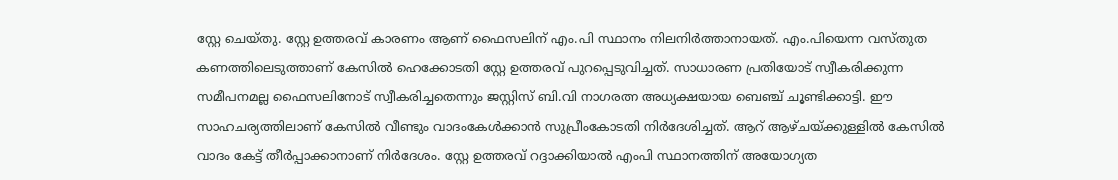സ്റ്റേ ചെയ്തു. സ്റ്റേ ഉത്തരവ് കാരണം ആണ് ഫൈസലിന് എം.പി സ്ഥാനം നിലനിർത്താനായത്. എം.പിയെന്ന വസ്തുത കണത്തിലെടുത്താണ് കേസിൽ ഹെക്കോടതി സ്റ്റേ ഉത്തരവ് പുറപ്പെടുവിച്ചത്. സാധാരണ പ്രതിയോട് സ്വീകരിക്കുന്ന സമീപനമല്ല ഫൈസലിനോട് സ്വീകരിച്ചതെന്നും ജസ്റ്റിസ് ബി.വി നാഗരത്ന അധ്യക്ഷയായ ബെഞ്ച് ചൂണ്ടിക്കാട്ടി. ഈ സാഹചര്യത്തിലാണ് കേസിൽ വീണ്ടും വാദംകേൾക്കാൻ സുപ്രീംകോടതി നിർദേശിച്ചത്. ആറ് ആഴ്ചയ്ക്കുള്ളിൽ കേസിൽ വാദം കേട്ട് തീർപ്പാക്കാനാണ് നിർദേശം. സ്റ്റേ ഉത്തരവ് റദ്ദാക്കിയാൽ എംപി സ്ഥാനത്തിന് അയോഗ്യത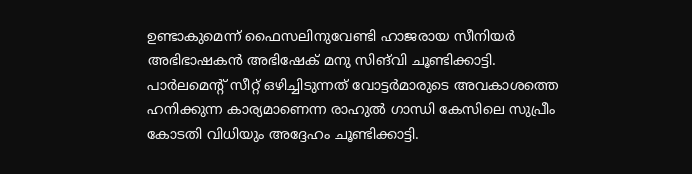ഉണ്ടാകുമെന്ന് ഫൈസലിനുവേണ്ടി ഹാജരായ സീനിയർ അഭിഭാഷകൻ അഭിഷേക് മനു സിങ്‌വി ചൂണ്ടിക്കാട്ടി. പാർലമെന്റ് സീറ്റ് ഒഴിച്ചിടുന്നത് വോട്ടർമാരുടെ അവകാശത്തെ ഹനിക്കുന്ന കാര്യമാണെന്ന രാഹുൽ ഗാന്ധി കേസിലെ സുപ്രീം കോടതി വിധിയും അദ്ദേഹം ചൂണ്ടിക്കാട്ടി.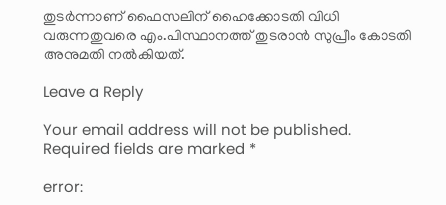തുടർന്നാണ് ഫൈസലിന് ഹൈക്കോടതി വിധി വരുന്നതുവരെ എം.പിസ്ഥാനത്ത് തുടരാൻ സുപ്രീം കോടതി അനുമതി നൽകിയത്.

Leave a Reply

Your email address will not be published. Required fields are marked *

error: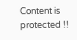Content is protected !!